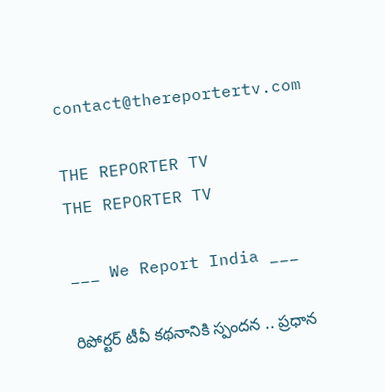contact@thereportertv.com

THE REPORTER TV
THE REPORTER TV

___ We Report India ___

రిపోర్టర్ టీవీ కథనానికి స్పందన .. ప్రధాన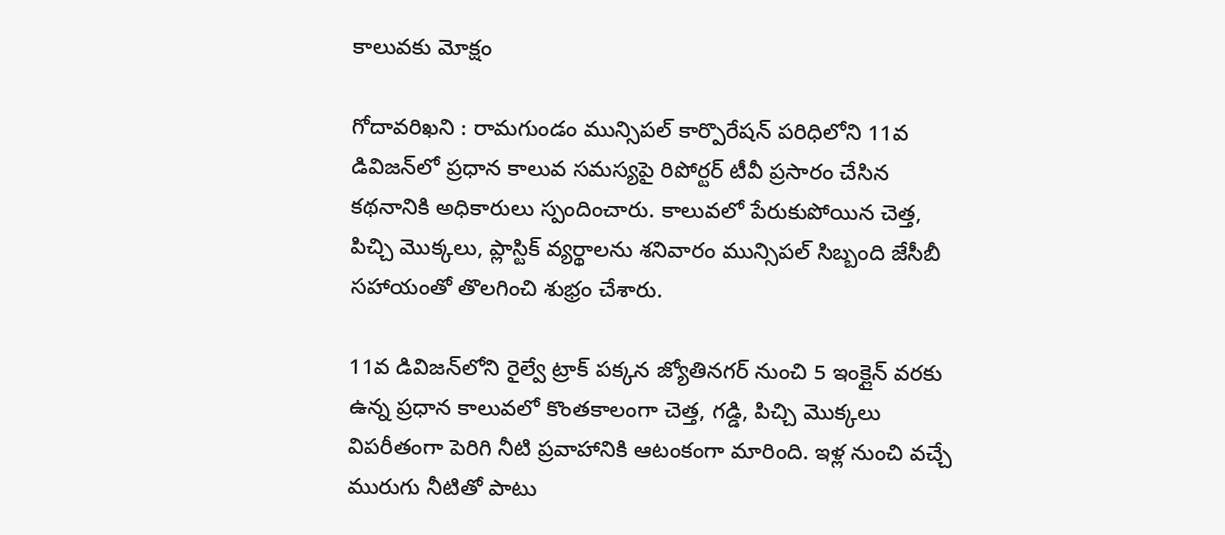కాలువకు మోక్షం

గోదావరిఖని : రామగుండం మున్సిపల్ కార్పొరేషన్ పరిధిలోని 11వ డివిజన్‌లో ప్రధాన కాలువ సమస్యపై రిపోర్టర్ టీవీ ప్రసారం చేసిన కథనానికి అధికారులు స్పందించారు. కాలువలో పేరుకుపోయిన చెత్త, పిచ్చి మొక్కలు, ప్లాస్టిక్ వ్యర్థాలను శనివారం మున్సిపల్ సిబ్బంది జేసీబీ సహాయంతో తొలగించి శుభ్రం చేశారు.

11వ డివిజన్‌లోని రైల్వే ట్రాక్ పక్కన జ్యోతినగర్ నుంచి 5 ఇంక్లైన్ వరకు ఉన్న ప్రధాన కాలువలో కొంతకాలంగా చెత్త, గడ్డి, పిచ్చి మొక్కలు విపరీతంగా పెరిగి నీటి ప్రవాహానికి ఆటంకంగా మారింది. ఇళ్ల నుంచి వచ్చే మురుగు నీటితో పాటు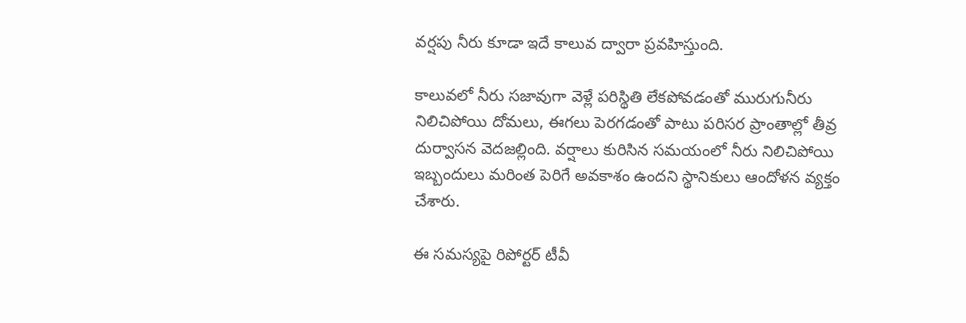వర్షపు నీరు కూడా ఇదే కాలువ ద్వారా ప్రవహిస్తుంది.

కాలువలో నీరు సజావుగా వెళ్లే పరిస్థితి లేకపోవడంతో మురుగునీరు నిలిచిపోయి దోమలు, ఈగలు పెరగడంతో పాటు పరిసర ప్రాంతాల్లో తీవ్ర దుర్వాసన వెదజల్లింది. వర్షాలు కురిసిన సమయంలో నీరు నిలిచిపోయి ఇబ్బందులు మరింత పెరిగే అవకాశం ఉందని స్థానికులు ఆందోళన వ్యక్తం చేశారు.

ఈ సమస్యపై రిపోర్టర్ టీవీ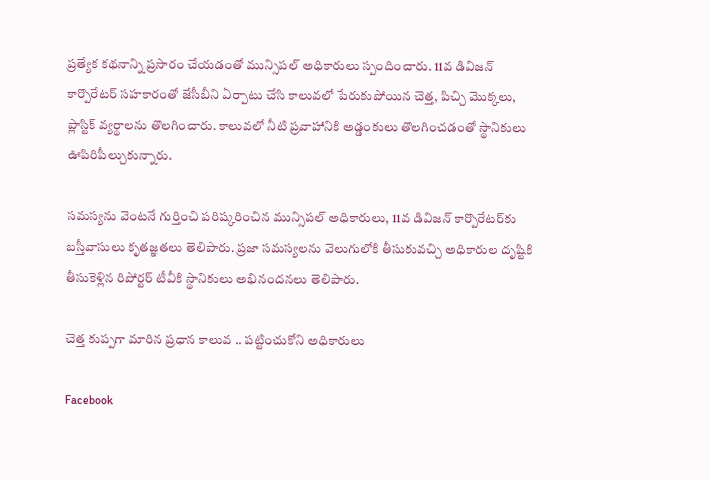ప్రత్యేక కథనాన్ని ప్రసారం చేయడంతో మున్సిపల్ అధికారులు స్పందించారు. 11వ డివిజన్ కార్పొరేటర్ సహకారంతో జేసీబీని ఏర్పాటు చేసి కాలువలో పేరుకుపోయిన చెత్త, పిచ్చి మొక్కలు, ప్లాస్టిక్ వ్యర్థాలను తొలగించారు. కాలువలో నీటి ప్రవాహానికి అడ్డంకులు తొలగించడంతో స్థానికులు ఊపిరిపీల్చుకున్నారు.

సమస్యను వెంటనే గుర్తించి పరిష్కరించిన మున్సిపల్ అధికారులు, 11వ డివిజన్ కార్పొరేటర్‌కు బస్తీవాసులు కృతజ్ఞతలు తెలిపారు. ప్రజా సమస్యలను వెలుగులోకి తీసుకువచ్చి అధికారుల దృష్టికి తీసుకెళ్లిన రిపోర్టర్ టీవీకి స్థానికులు అభినందనలు తెలిపారు.

చెత్త కుప్పగా మారిన ప్రధాన కాలువ .. పట్టించుకోని అధికారులు

Facebook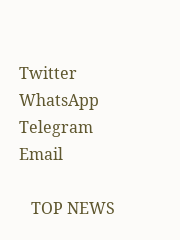Twitter
WhatsApp
Telegram
Email

   TOP NEWS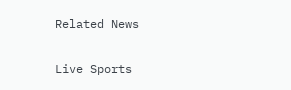Related News

Live Sports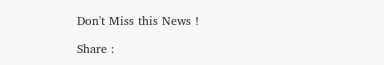Don't Miss this News !

Share :